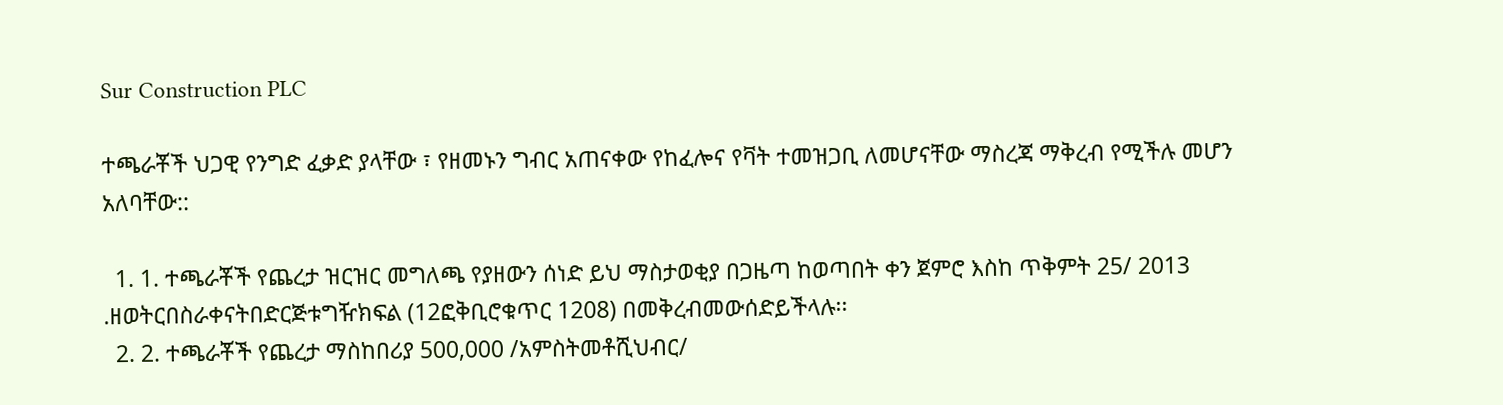Sur Construction PLC

ተጫራቾች ህጋዊ የንግድ ፈቃድ ያላቸው ፣ የዘመኑን ግብር አጠናቀው የከፈሎና የቫት ተመዝጋቢ ለመሆናቸው ማስረጃ ማቅረብ የሚችሉ መሆን አለባቸው::

  1. 1. ተጫራቾች የጨረታ ዝርዝር መግለጫ የያዘውን ሰነድ ይህ ማስታወቂያ በጋዜጣ ከወጣበት ቀን ጀምሮ እስከ ጥቅምት 25/ 2013 .ዘወትርበስራቀናትበድርጅቱግዥክፍል (12ፎቅቢሮቁጥር 1208) በመቅረብመውሰድይችላሉ፡፡
  2. 2. ተጫራቾች የጨረታ ማስከበሪያ 500,000 /አምስትመቶሺህብር/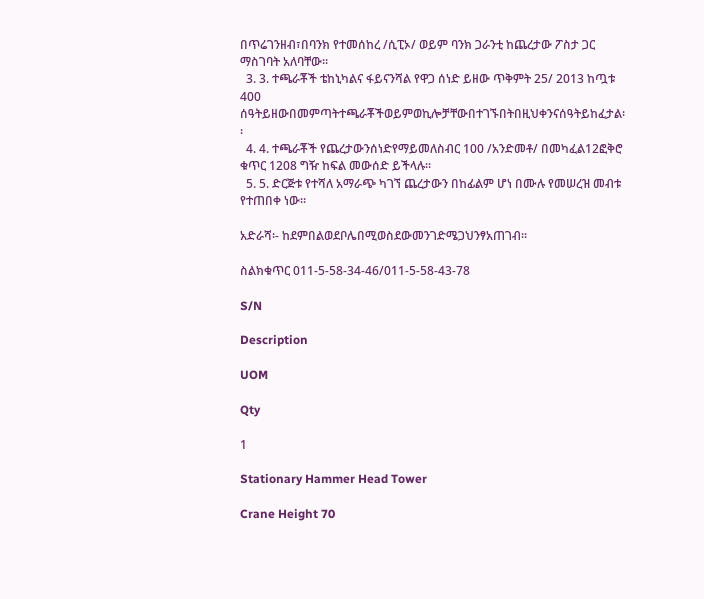በጥሬገንዘብ፣በባንክ የተመሰከረ /ሲፒኦ/ ወይም ባንክ ጋራንቲ ከጨረታው ፖስታ ጋር ማስገባት አለባቸው፡፡
  3. 3. ተጫራቾች ቴከኒካልና ፋይናንሻል የዋጋ ሰነድ ይዘው ጥቅምት 25/ 2013 ከጧቱ 400 ሰዓትይዘውበመምጣትተጫራቾችወይምወኪሎቻቸውበተገኙበትበዚህቀንናሰዓትይከፈታል፡፡
  4. 4. ተጫራቾች የጨረታውንሰነድየማይመለስብር 100 /አንድመቶ/ በመካፈል12ፎቅሮ ቁጥር 1208 ግዥ ከፍል መውሰድ ይችላሉ፡፡
  5. 5. ድርጅቱ የተሻለ አማራጭ ካገኘ ጨረታውን በከፊልም ሆነ በሙሉ የመሠረዝ መብቱ የተጠበቀ ነው፡፡

አድራሻ፡- ከደምበልወደቦሌበሚወስደውመንገድሜጋህንፃአጠገብ፡፡

ስልክቁጥር 011-5-58-34-46/011-5-58-43-78

S/N

Description

UOM

Qty

1

Stationary Hammer Head Tower

Crane Height 70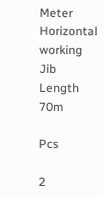Meter Horizontal working Jib Length 70m

Pcs

2